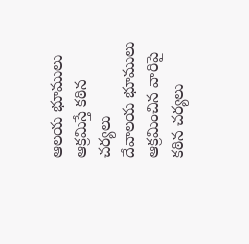ఆలయ భూములు ఆక్రమిస్తే కఠిన చర్యలు
దేవాలయ భూములు ఆక్రమించిన వారిపై కఠిన చర్యలు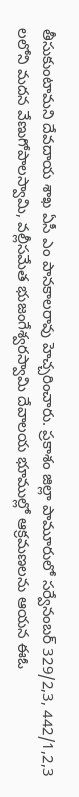తీసుకుంటామని దేవదాయ శాఖ ఏసీ ఎం పానకాలరావు హెచ్చరించారు. ప్రకాశం జిల్లా పామూరులో సర్వేనంబర్ 329/2,3, 442/1,2,3 లలోని మదన వేణుగోపాలస్వామి, వల్లీసమేత భుజంగేశ్వరస్వామి దేవాలయ భూముల్లో ఆక్రమణలను ఆయన ఈఓ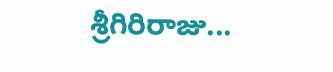శ్రీగిరిరాజు...